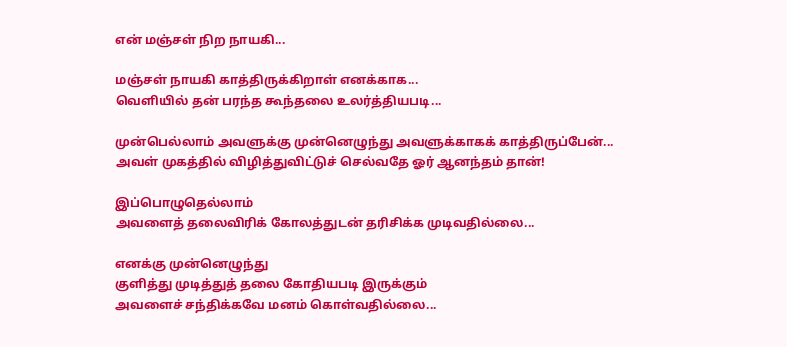என் மஞ்சள் நிற நாயகி...

மஞ்சள் நாயகி காத்திருக்கிறாள் எனக்காக...
வெளியில் தன் பரந்த கூந்தலை உலர்த்தியபடி...

முன்பெல்லாம் அவளுக்கு முன்னெழுந்து அவளுக்காகக் காத்திருப்பேன்...
அவள் முகத்தில் விழித்துவிட்டுச் செல்வதே ஓர் ஆனந்தம் தான்!

இப்பொழுதெல்லாம்
அவளைத் தலைவிரிக் கோலத்துடன் தரிசிக்க முடிவதில்லை...

எனக்கு முன்னெழுந்து
குளித்து முடித்துத் தலை கோதியபடி இருக்கும்
அவளைச் சந்திக்கவே மனம் கொள்வதில்லை...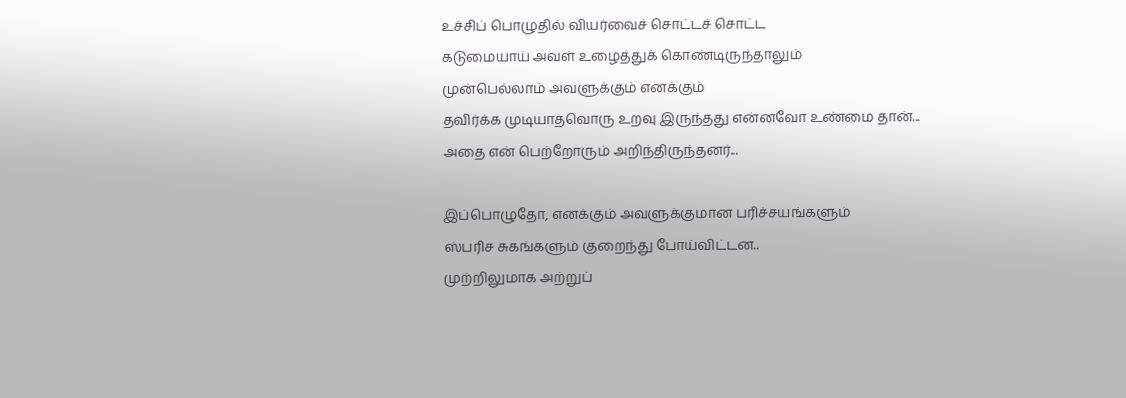உச்சிப் பொழுதில் வியர்வைச் சொட்டச் சொட்ட
கடுமையாய் அவள் உழைத்துக் கொண்டிருந்தாலும்
முன்பெல்லாம் அவளுக்கும் எனக்கும்
தவிர்க்க முடியாதவொரு உறவு இருந்தது என்னவோ உண்மை தான்...
அதை என் பெற்றோரும் அறிந்திருந்தனர்...

இப்பொழுதோ, எனக்கும் அவளுக்குமான பரிச்சயங்களும்
ஸ்பரிச சுகங்களும் குறைந்து போய்விட்டன..
முற்றிலுமாக அற்றுப்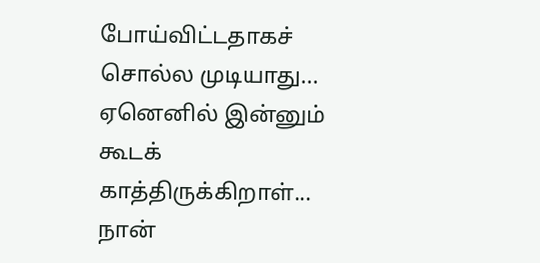போய்விட்டதாகச் சொல்ல முடியாது...
ஏனெனில் இன்னும் கூடக் காத்திருக்கிறாள்...
நான்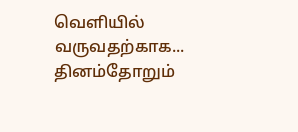வெளியில் வருவதற்காக...
தினம்தோறும்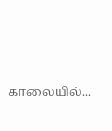காலையில்...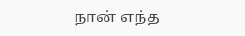நான் எந்த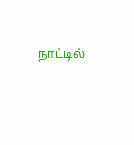நாட்டில்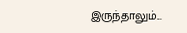இருந்தாலும்...